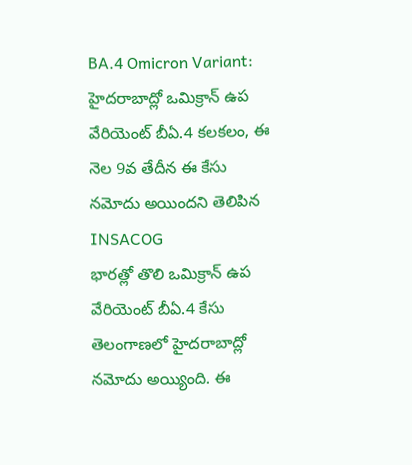BA.4 Omicron Variant: హైదరాబాద్లో ఒమిక్రాన్ ఉప వేరియెంట్ బీఏ.4 కలకలం, ఈ నెల 9వ తేదీన ఈ కేసు నమోదు అయిందని తెలిపిన INSACOG
భారత్లో తొలి ఒమిక్రాన్ ఉప వేరియెంట్ బీఏ.4 కేసు తెలంగాణలో హైదరాబాద్లో నమోదు అయ్యింది. ఈ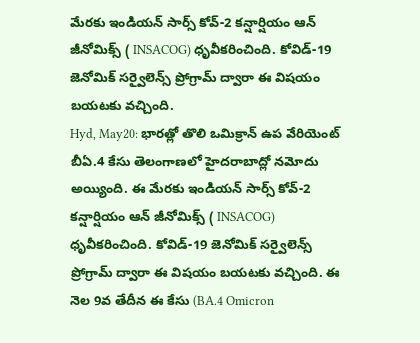మేరకు ఇండియన్ సార్స్ కోవ్-2 కన్షార్షియం ఆన్ జీనోమిక్స్ ( INSACOG) ధృవీకరించింది. కోవిడ్-19 జెనోమిక్ సర్వైలెన్స్ ప్రోగ్రామ్ ద్వారా ఈ విషయం బయటకు వచ్చింది.
Hyd, May20: భారత్లో తొలి ఒమిక్రాన్ ఉప వేరియెంట్ బీఏ.4 కేసు తెలంగాణలో హైదరాబాద్లో నమోదు అయ్యింది. ఈ మేరకు ఇండియన్ సార్స్ కోవ్-2 కన్షార్షియం ఆన్ జీనోమిక్స్ ( INSACOG) ధృవీకరించింది. కోవిడ్-19 జెనోమిక్ సర్వైలెన్స్ ప్రోగ్రామ్ ద్వారా ఈ విషయం బయటకు వచ్చింది. ఈ నెల 9వ తేదీన ఈ కేసు (BA.4 Omicron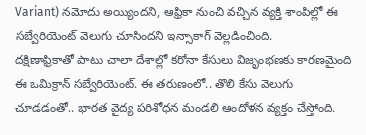Variant) నమోదు అయ్యిందని, ఆఫ్రికా నుంచి వచ్చిన వ్యక్తి శాంపిల్లో ఈ సబ్వేరియెంట్ వెలుగు చూసిందని ఇన్సాకాగ్ వెల్లడించింది.
దక్షిణాఫ్రికాతో పాటు చాలా దేశాల్లో కరోనా కేసులు విజృంభణకు కారణమైంది ఈ ఒమిక్రాన్ సబ్వేరియెంట్. ఈ తరుణంలో.. తొలి కేసు వెలుగు చూడడంతో.. భారత వైద్య పరిశోధన మండలి ఆందోళన వ్యక్తం చేస్తోంది.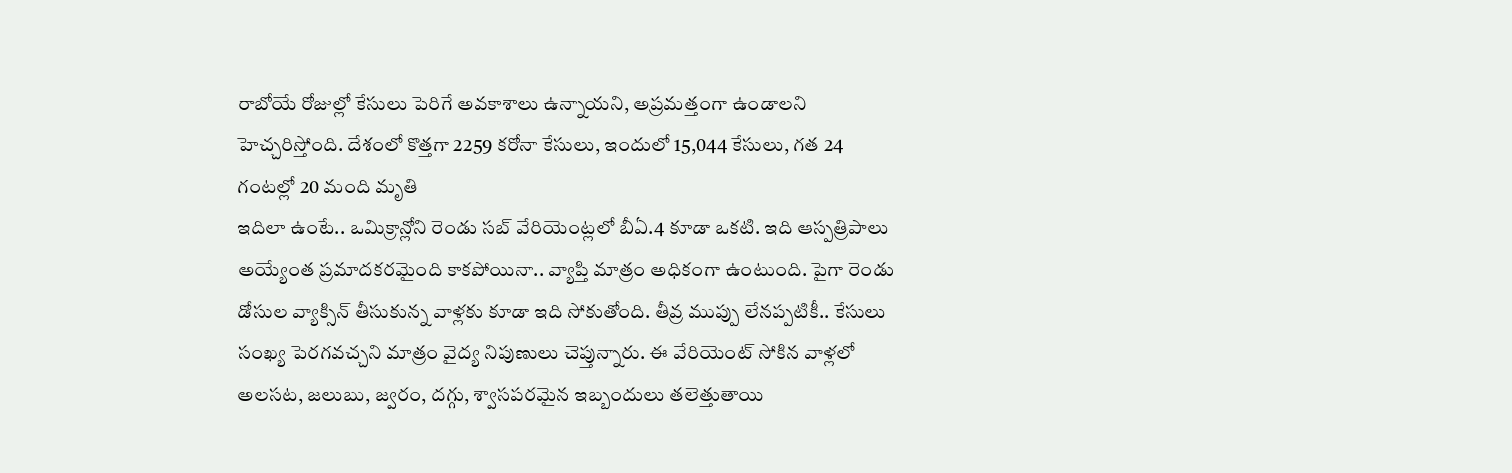రాబోయే రోజుల్లో కేసులు పెరిగే అవకాశాలు ఉన్నాయని, అప్రమత్తంగా ఉండాలని హెచ్చరిస్తోంది. దేశంలో కొత్తగా 2259 కరోనా కేసులు, ఇందులో 15,044 కేసులు, గత 24 గంటల్లో 20 మంది మృతి
ఇదిలా ఉంటే.. ఒమిక్రాన్లోని రెండు సబ్ వేరియెంట్లలో బీఏ.4 కూడా ఒకటి. ఇది ఆస్పత్రిపాలు అయ్యేంత ప్రమాదకరమైంది కాకపోయినా.. వ్యాప్తి మాత్రం అధికంగా ఉంటుంది. పైగా రెండు డోసుల వ్యాక్సిన్ తీసుకున్న వాళ్లకు కూడా ఇది సోకుతోంది. తీవ్ర ముప్పు లేనప్పటికీ.. కేసులు సంఖ్య పెరగవచ్చని మాత్రం వైద్య నిపుణులు చెప్తున్నారు. ఈ వేరియెంట్ సోకిన వాళ్లలో అలసట, జలుబు, జ్వరం, దగ్గు, శ్వాసపరమైన ఇబ్బందులు తలెత్తుతాయి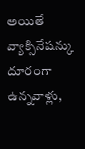అయితే వ్యాక్సినేషన్కు దూరంగా ఉన్నవాళ్లు,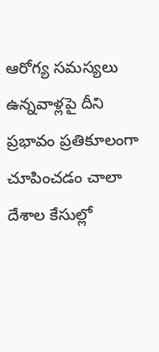ఆరోగ్య సమస్యలు ఉన్నవాళ్లపై దీని ప్రభావం ప్రతికూలంగా చూపించడం చాలా దేశాల కేసుల్లో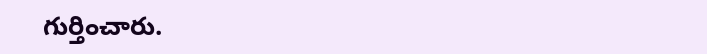గుర్తించారు.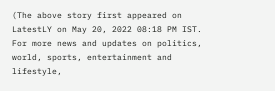(The above story first appeared on LatestLY on May 20, 2022 08:18 PM IST. For more news and updates on politics, world, sports, entertainment and lifestyle,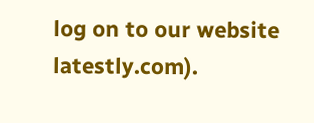log on to our website latestly.com).